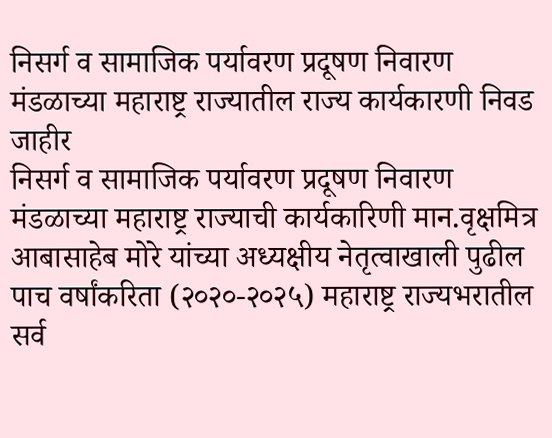निसर्ग व सामाजिक पर्यावरण प्रदूषण निवारण मंडळाच्या महाराष्ट्र राज्यातील राज्य कार्यकारणी निवड जाहीर
निसर्ग व सामाजिक पर्यावरण प्रदूषण निवारण मंडळाच्या महाराष्ट्र राज्याची कार्यकारिणी मान.वृक्षमित्र आबासाहेब मोरे यांच्या अध्यक्षीय नेतृत्वाखाली पुढील पाच वर्षांकरिता (२०२०-२०२५) महाराष्ट्र राज्यभरातील सर्व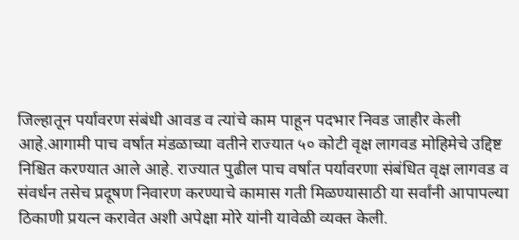जिल्हातून पर्यावरण संबंधी आवड व त्यांचे काम पाहून पदभार निवड जाहीर केली आहे.आगामी पाच वर्षात मंडळाच्या वतीने राज्यात ५० कोटी वृक्ष लागवड मोहिमेचे उद्दिष्ट निश्चित करण्यात आले आहे. राज्यात पुढील पाच वर्षात पर्यावरणा संबंधित वृक्ष लागवड व संवर्धन तसेच प्रदूषण निवारण करण्याचे कामास गती मिळण्यासाठी या सर्वांनी आपापल्या ठिकाणी प्रयत्न करावेत अशी अपेक्षा मोरे यांनी यावेळी व्यक्त केली.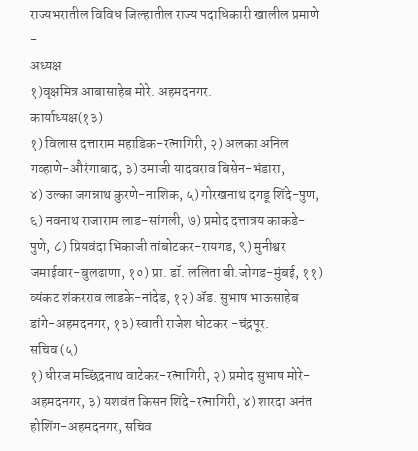राज्यभरातील विविध जिल्हातील राज्य पदाधिकारी खालील प्रमाणे -
अध्यक्ष
१)वृक्षमित्र आबासाहेब मोरे. अहमदनगर.
कार्याध्यक्ष(१३)
१) विलास दत्ताराम महाडिक-रत्नागिरी, २) अलका अनिल गव्हाणे-औरंगाबाद, ३) उमाजी यादवराव बिसेन-भंडारा,
४) उल्का जगन्नाथ कुरणे-नाशिक, ५) गोरखनाथ दगडू शिंदे-पुण, ६) नवनाथ राजाराम लाड-सांगली, ७) प्रमोद दत्तात्रय काकडे-पुणे, ८) प्रियवंदा भिकाजी तांबोटकर-रायगड, ९) मुनीश्वर जमाईवार-बुलढाणा, १०) प्रा. डॉ. ललिता बी.जोगड-मुंबई, ११) व्यंकट शंकरराव लाडके-नांदेड, १२) ॲड. सुभाष भाऊसाहेब डांगे-अहमदनगर, १३) स्वाती राजेश धोटकर -चंद्रपूर.
सचिव (५)
१) धीरज मच्छिंद्रनाथ वाटेकर-रत्नागिरी, २) प्रमोद सुभाष मोरे-अहमदनगर, ३) यशवंत किसन शिंदे-रत्नागिरी, ४) शारदा अनंत होशिंग-अहमदनगर, सचिव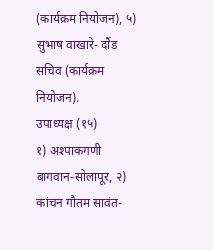(कार्यक्रम नियोजन), ५) सुभाष वाखारे- दौंड सचिव (कार्यक्रम नियोजन).
उपाध्यक्ष (१५)
१) अश्पाकगणी बागवान-सोलापूर, २) कांचन गौतम सावंत-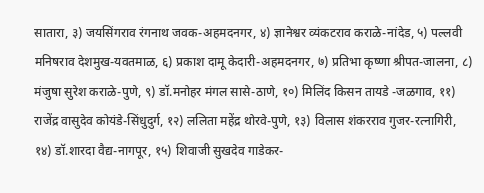सातारा, ३) जयसिंगराव रंगनाथ जवक-अहमदनगर, ४) ज्ञानेश्वर व्यंकटराव कराळे-नांदेड, ५) पल्लवी मनिषराव देशमुख-यवतमाळ, ६) प्रकाश दामू केदारी-अहमदनगर, ७) प्रतिभा कृष्णा श्रीपत-जालना, ८) मंजुषा सुरेश कराळे-पुणे, ९) डॉ.मनोहर मंगल सासे-ठाणे, १०) मिलिंद किसन तायडे -जळगाव, ११) राजेंद्र वासुदेव कोयंडे-सिंधुदुर्ग, १२) ललिता महेंद्र थोरवे-पुणे, १३) विलास शंकरराव गुजर-रत्नागिरी, १४) डॉ.शारदा वैद्य-नागपूर, १५) शिवाजी सुखदेव गाडेकर-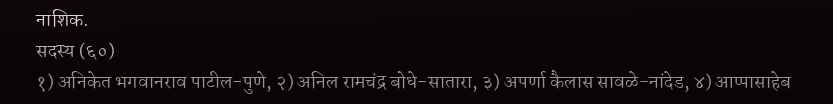नाशिक.
सदस्य (६०)
१) अनिकेत भगवानराव पाटील-पुणे, २) अनिल रामचंद्र बोधे-सातारा, ३) अपर्णा कैलास सावळे-नांदेड, ४) आप्पासाहेब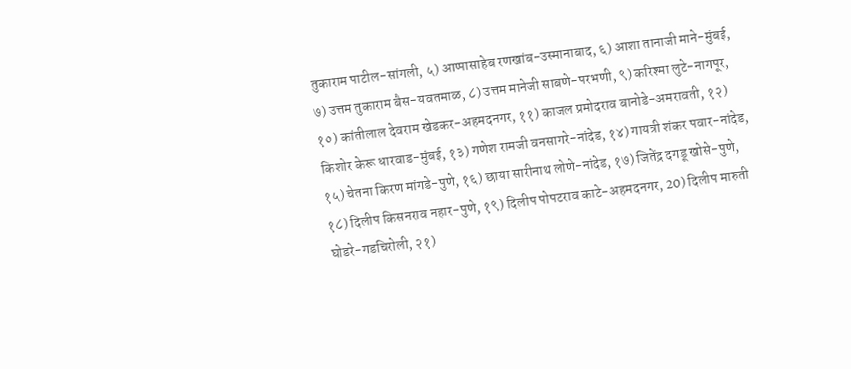तुकाराम पाटील-सांगली, ५) आप्पासाहेब रणखांब-उस्मानाबाद, ६) आशा तानाजी माने-मुंबई, ७) उत्तम तुकाराम बैस-यवतमाळ, ८) उत्तम मानेजी साबणे-परभणी, ९) करिश्मा लुटे-नागपूर, १०) कांतीलाल देवराम खेडकर-अहमदनगर, ११) काजल प्रमोदराव बानोडे-अमरावती, १२) किशोर केरू धारवाड-मुंबई, १३) गणेश रामजी वनसागरे-नांदेड, १४) गायत्री शंकर पवार-नांदेड, १५) चेतना किरण मांगडे-पुणे, १६) छाया सारीनाथ लोणे-नांदेड, १७) जितेंद्र दगडू खोसे-पुणे, १८) दिलीप किसनराव नहार-पुणे, १९) दिलीप पोपटराव काटे-अहमदनगर, 20) दिलीप मारुती घोडरे-गडचिरोली, २१)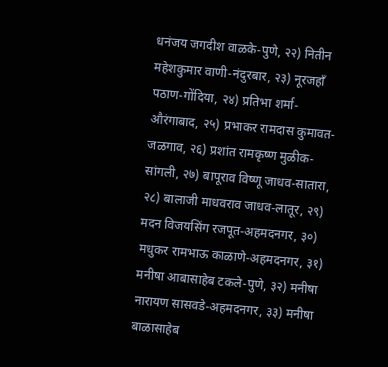धनंजय जगदीश वाळके-पुणे, २२) नितीन महेशकुमार वाणी-नंदुरबार, २३) नूरजहाँ पठाण-गोंदिया, २४) प्रतिभा शर्मा-औरंगाबाद, २५) प्रभाकर रामदास कुमावत-जळगाव, २६) प्रशांत रामकृष्ण मुळीक-सांगली, २७) बापूराव विष्णू जाधव-सातारा, २८) बालाजी माधवराव जाधव-लातूर, २९) मदन विजयसिंग रजपूत-अहमदनगर, ३०) मधुकर रामभाऊ काळाणे-अहमदनगर, ३१) मनीषा आबासाहेब टकले-पुणे, ३२) मनीषा नारायण सासवडे-अहमदनगर, ३३) मनीषा बाळासाहेब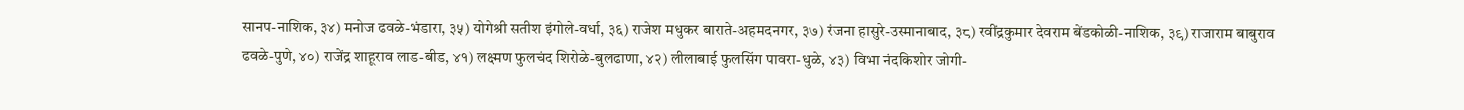सानप-नाशिक, ३४) मनोज ढवळे-भंडारा, ३५) योगेश्री सतीश इंगोले-वर्धा, ३६) राजेश मधुकर बाराते-अहमदनगर, ३७) रंजना हासुरे-उस्मानाबाद, ३८) रवींद्रकुमार देवराम बेंडकोळी-नाशिक, ३९) राजाराम बाबुराव ढवळे-पुणे, ४०) राजेंद्र शाहूराव लाड-बीड, ४१) लक्ष्मण फुलचंद शिरोळे-बुलढाणा, ४२) लीलाबाई फुलसिंग पावरा-धुळे, ४३) विभा नंदकिशोर जोगी-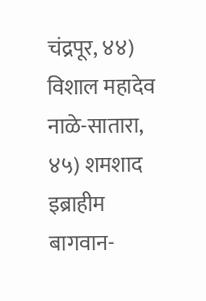चंद्रपूर, ४४) विशाल महादेव नाळे-सातारा, ४५) शमशाद इब्राहीम बागवान-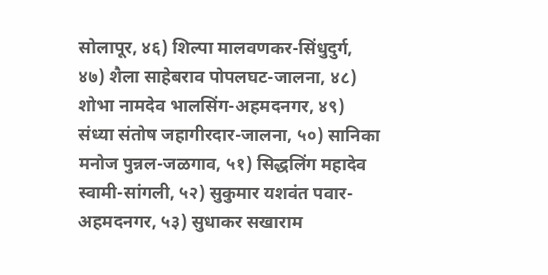सोलापूर, ४६) शिल्पा मालवणकर-सिंधुदुर्ग, ४७) शैला साहेबराव पोपलघट-जालना, ४८) शोभा नामदेव भालसिंग-अहमदनगर, ४९) संध्या संतोष जहागीरदार-जालना, ५०) सानिका मनोज पुन्नल-जळगाव, ५१) सिद्धलिंग महादेव स्वामी-सांगली, ५२) सुकुमार यशवंत पवार-अहमदनगर, ५३) सुधाकर सखाराम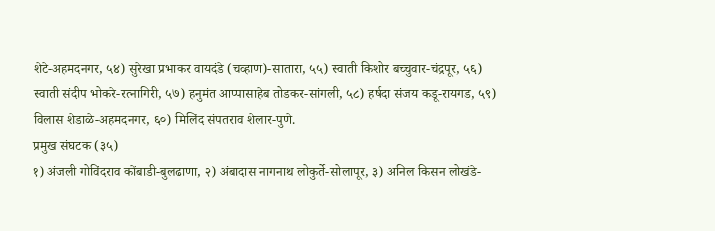शेटे-अहमदनगर, ५४) सुरेखा प्रभाकर वायदंडे (चव्हाण)-सातारा, ५५) स्वाती किशोर बच्चुवार-चंद्रपूर, ५६) स्वाती संदीप भोकरे-रत्नागिरी, ५७) हनुमंत आप्पासाहेब तोडकर-सांगली, ५८) हर्षदा संजय कडू-रायगड, ५९) विलास शेडाळे-अहमदनगर, ६०) मिलिंद संपतराव शेलार-पुणे.
प्रमुख संघटक (३५)
१) अंजली गोविंदराव कोंबाडी-बुलढाणा, २) अंबादास नागनाथ लोकुर्ते-सोलापूर, ३) अनिल किसन लोखंडे-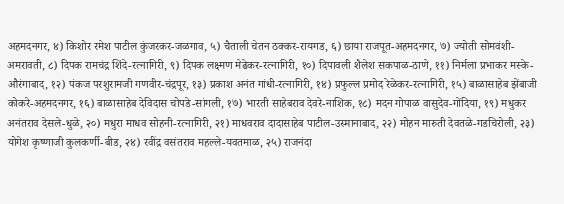अहमदनगर, ४) किशोर रमेश पाटील कुंजरकर-जळगाव, ५) चैताली चेतन ठक्कर-रायगड, ६) छाया राजपूत-अहमदनगर, ७) ज्योती सोमवंशी-अमरावती, ८) दिपक रामचंद्र शिंदे-रत्नागिरी, ९) दिपक लक्ष्मण मेढेकर-रत्नागिरी, १०) दिपावली शैलेश सकपाळ-ठाणे, ११) निर्मला प्रभाकर मस्के-औरंगाबाद, १२) पंकज परशुरामजी गणवीर-चंद्रपूर, १३) प्रकाश अनंत गांधी-रत्नागिरी, १४) प्रफुल्ल प्रमोद रेळेकर-रत्नागिरी, १५) बाळासाहेब झेंबाजी कोकरे-अहमदनगर, १६) बाळासाहेब देविदास चोपडे-सांगली, १७) भारती साहेबराव देवरे-नाशिक, १८) मदन गोपाळ वासुदेव-गोंदिया, १९) मधुकर अनंतराव देसले-धुळे, २०) मधुरा माधव सोहनी-रत्नागिरी, २१) माधवराव दादासाहेब पाटील-उस्मानाबाद, २२) मोहन मारुती देवतळे-गडचिरोली, २३) योगेश कृष्णाजी कुलकर्णी-बीड, २४) रवींद्र वसंतराव महल्ले-यवतमाळ, २५) राजनंदा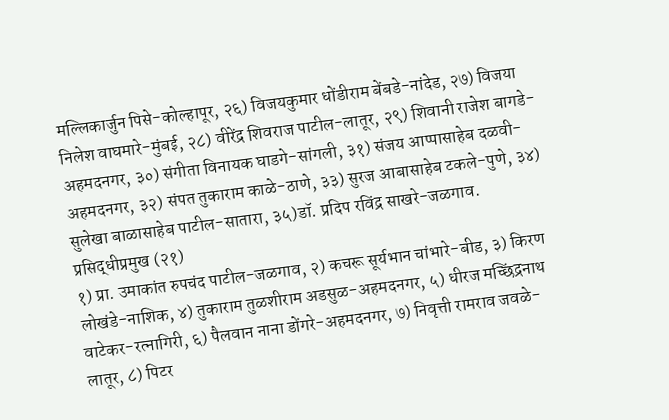मल्लिकार्जुन पिसे-कोल्हापूर, २६) विजयकुमार धोंडीराम बेंबडे-नांदेड, २७) विजया निलेश वाघमारे-मुंबई, २८) वीरेंद्र शिवराज पाटील-लातूर, २९) शिवानी राजेश बागडे-अहमदनगर, ३०) संगीता विनायक घाडगे-सांगली, ३१) संजय आप्पासाहेब दळवी-अहमदनगर, ३२) संपत तुकाराम काळे-ठाणे, ३३) सुरज आबासाहेब टकले-पुणे, ३४) सुलेखा बाळासाहेब पाटील-सातारा, ३५)डॉ. प्रदिप रविंद्र साखरे-जळगाव.
प्रसिद्धीप्रमुख (२१)
१) प्रा. उमाकांत रुपचंद पाटील-जळगाव, २) कचरू सूर्यभान चांभारे-बीड, ३) किरण लोखंडे-नाशिक, ४) तुकाराम तुळशीराम अडसुळ-अहमदनगर, ५) धीरज मच्छिंद्रनाथ वाटेकर-रत्नागिरी, ६) पैलवान नाना डोंगरे-अहमदनगर, ७) निवृत्ती रामराव जवळे-लातूर, ८) पिटर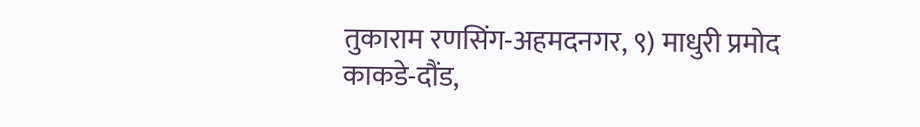तुकाराम रणसिंग-अहमदनगर, ९) माधुरी प्रमोद काकडे-दौंड,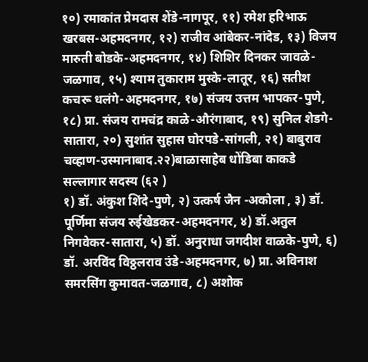१०) रमाकांत प्रेमदास शेंडे-नागपूर, ११) रमेश हरिभाऊ खरबस-अहमदनगर, १२) राजीव आंबेकर-नांदेड, १३) विजय मारुती बोडके-अहमदनगर, १४) शिशिर दिनकर जावळे-जळगाव, १५) श्याम तुकाराम मुस्के-लातूर, १६) सतीश कचरू धलंगे-अहमदनगर, १७) संजय उत्तम भापकर-पुणे, १८) प्रा. संजय रामचंद्र काळे-औरंगाबाद, १९) सुनिल शेडगे-सातारा, २०) सुशांत सुहास घोरपडे-सांगली, २१) बाबुराव चव्हाण-उस्मानाबाद.२२)बाळासाहेब धोंडिबा काकडे
सल्लागार सदस्य (६२ )
१) डॉ. अंकुश शिंदे-पुणे, २) उत्कर्ष जैन -अकोला , ३) डॉ. पूर्णिमा संजय रुईखेडकर-अहमदनगर, ४) डॉ.अतुल निगवेकर-सातारा, ५) डॉ. अनुराधा जगदीश वाळके-पुणे, ६) डॉ. अरविंद विठ्ठलराव उंडे-अहमदनगर, ७) प्रा. अविनाश समरसिंग कुमावत-जळगाव, ८) अशोक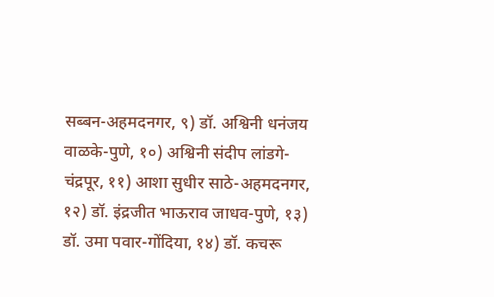सब्बन-अहमदनगर, ९) डॉ. अश्विनी धनंजय वाळके-पुणे, १०) अश्विनी संदीप लांडगे-चंद्रपूर, ११) आशा सुधीर साठे-अहमदनगर, १२) डॉ. इंद्रजीत भाऊराव जाधव-पुणे, १३) डॉ. उमा पवार-गोंदिया, १४) डॉ. कचरू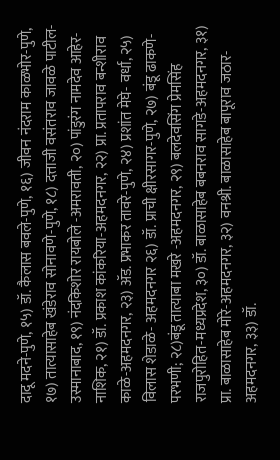दादू मदने-पुणे, १५) डॉ. कैलास बवले-पुणे, १६) जीवन नंदराम काळभोर-पुणे, १७) तात्यासाहेब खंडेराव सोनावणे-पुणे, १८) दत्ताजी वसंतराव जावळे पाटील-उस्मानाबाद, १९) नंदकिशोर रायबोले -अमरावती, २०) पांडुरंग नामदेव आहेर-नाशिक, २१) डॉ. प्रकाश कांकरिया-अहमदनगर, २२) प्रा. प्रतापराव बन्शीराव काळे-अहमदनगर, २३) ॲड. प्रभाकर तावरे-पुणे, २४) प्रशांत मेघे- वर्धा, २५) विलास शेडाळे- अहमदनगर २६) डॉ. प्राची क्षीरसागर-पुणे, २७) बंडू ढाकणे-परभणी; २८)बंडू तात्याबा मखरे -अहमदनगर, २९) बलदेवसिंग प्रेमसिंह राजपुरोहित-मध्यप्रदेश, ३०) डॉ. बाळासाहेब बबनराव सागडे-अहमदनगर, ३१) प्रा. बाळासाहेब मोरे-अहमदनगर, ३२) वनश्री. बाळासाहेब बापूराव जठार-अहमदनगर, ३३) डॉ.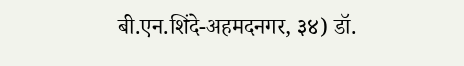बी.एन.शिंदे-अहमदनगर, ३४) डॉ.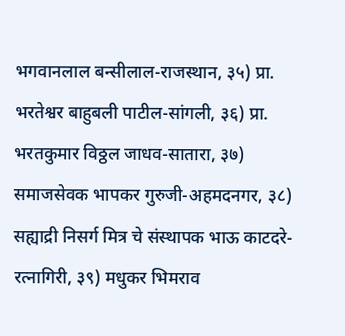भगवानलाल बन्सीलाल-राजस्थान, ३५) प्रा. भरतेश्वर बाहुबली पाटील-सांगली, ३६) प्रा. भरतकुमार विठ्ठल जाधव-सातारा, ३७) समाजसेवक भापकर गुरुजी-अहमदनगर, ३८) सह्याद्री निसर्ग मित्र चे संस्थापक भाऊ काटदरे-रत्नागिरी, ३९) मधुकर भिमराव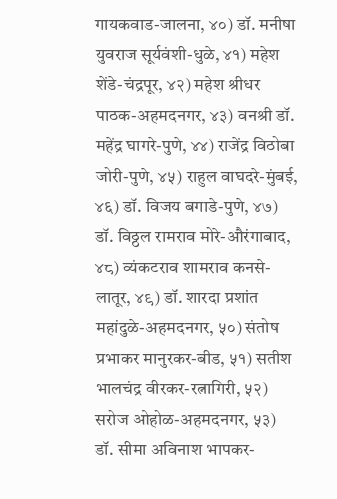गायकवाड-जालना, ४०) डॉ. मनीषा युवराज सूर्यवंशी-धुळे, ४१) महेश शेंडे-चंद्रपूर, ४२) महेश श्रीधर पाठक-अहमदनगर, ४३) वनश्री डॉ. महेंद्र घागरे-पुणे, ४४) राजेंद्र विठोबा जोरी-पुणे, ४५) राहुल वाघदरे-मुंबई, ४६) डॉ. विजय बगाडे-पुणे, ४७) डॉ. विठ्ठल रामराव मोरे-औरंगाबाद, ४८) व्यंकटराव शामराव कनसे-लातूर, ४९) डॉ. शारदा प्रशांत महांदुळे-अहमदनगर, ५०) संतोष प्रभाकर मानुरकर-बीड, ५१) सतीश भालचंद्र वीरकर-रत्नागिरी, ५२) सरोज ओहोळ-अहमदनगर, ५३) डॉ. सीमा अविनाश भापकर-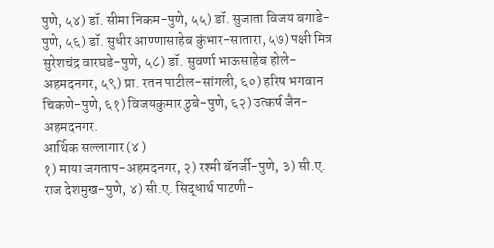पुणे, ५४) डॉ. सीमा निकम-पुणे, ५५) डॉ. सुजाता विजय बगाडे-पुणे, ५६) डॉ. सुधीर आण्णासाहेब कुंभार-सातारा, ५७) पक्षी मित्र सुरेशचंद्र वारघडे-पुणे, ५८) डॉ. सुवर्णा भाऊसाहेब होले-अहमदनगर, ५९) प्रा. रतन पाटील-सांगली, ६०) हरिष भगवान चिकणे-पुणे, ६१) विजयकुमार ठुबे-पुणे, ६२) उत्कर्ष जैन-अहमदनगर.
आर्थिक सल्लागार (४ )
१) माया जगताप-अहमदनगर, २) रश्मी बॅनर्जी-पुणे, ३) सी.ए. राज देशमुख-पुणे, ४) सी.ए. सिद्धार्थ पाटणी-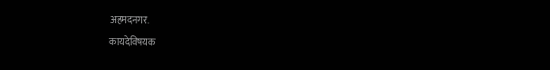अहमदनगर.
कायदेविषयक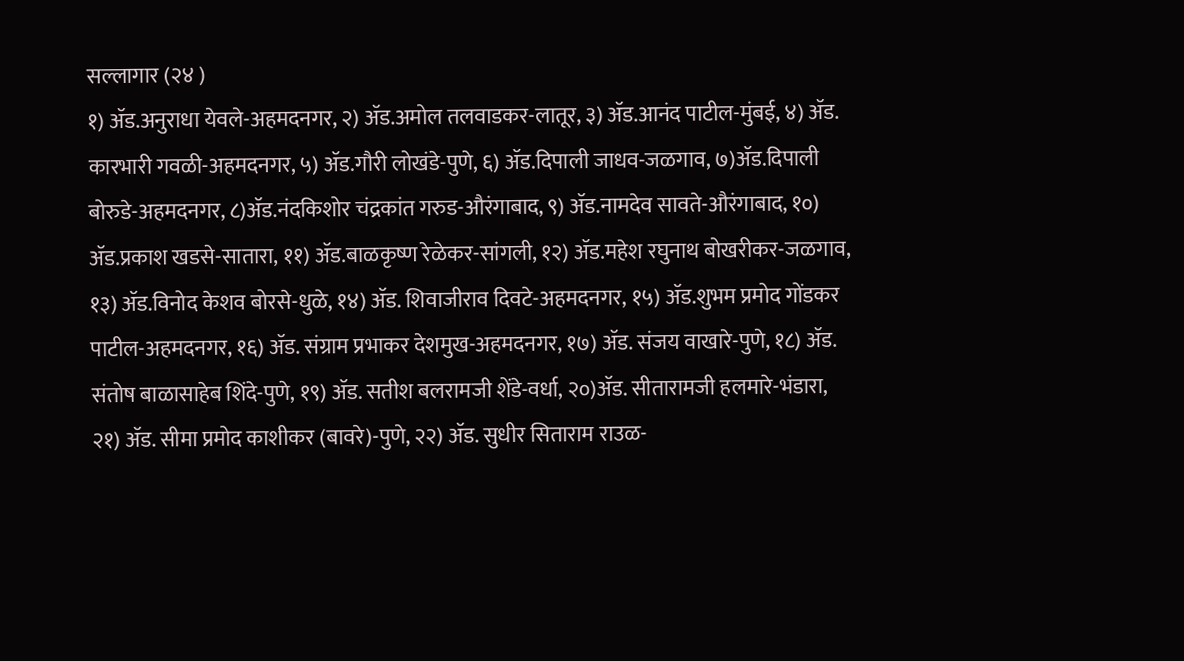सल्लागार (२४ )
१) ॲड.अनुराधा येवले-अहमदनगर, २) ॲड.अमोल तलवाडकर-लातूर, ३) ॲड.आनंद पाटील-मुंबई, ४) ॲड. कारभारी गवळी-अहमदनगर, ५) ॲड.गौरी लोखंडे-पुणे, ६) ॲड.दिपाली जाधव-जळगाव, ७)ॲड.दिपाली बोरुडे-अहमदनगर, ८)ॲड.नंदकिशोर चंद्रकांत गरुड-औरंगाबाद, ९) ॲड.नामदेव सावते-औरंगाबाद, १०) ॲड.प्रकाश खडसे-सातारा, ११) ॲड.बाळकृष्ण रेळेकर-सांगली, १२) ॲड.महेश रघुनाथ बोखरीकर-जळगाव, १३) ॲड.विनोद केशव बोरसे-धुळे, १४) ॲड. शिवाजीराव दिवटे-अहमदनगर, १५) ॲड.शुभम प्रमोद गोंडकर पाटील-अहमदनगर, १६) ॲड. संग्राम प्रभाकर देशमुख-अहमदनगर, १७) ॲड. संजय वाखारे-पुणे, १८) ॲड. संतोष बाळासाहेब शिंदे-पुणे, १९) ॲड. सतीश बलरामजी शेंडे-वर्धा, २०)ॲड. सीतारामजी हलमारे-भंडारा, २१) ॲड. सीमा प्रमोद काशीकर (बावरे)-पुणे, २२) ॲड. सुधीर सिताराम राउळ-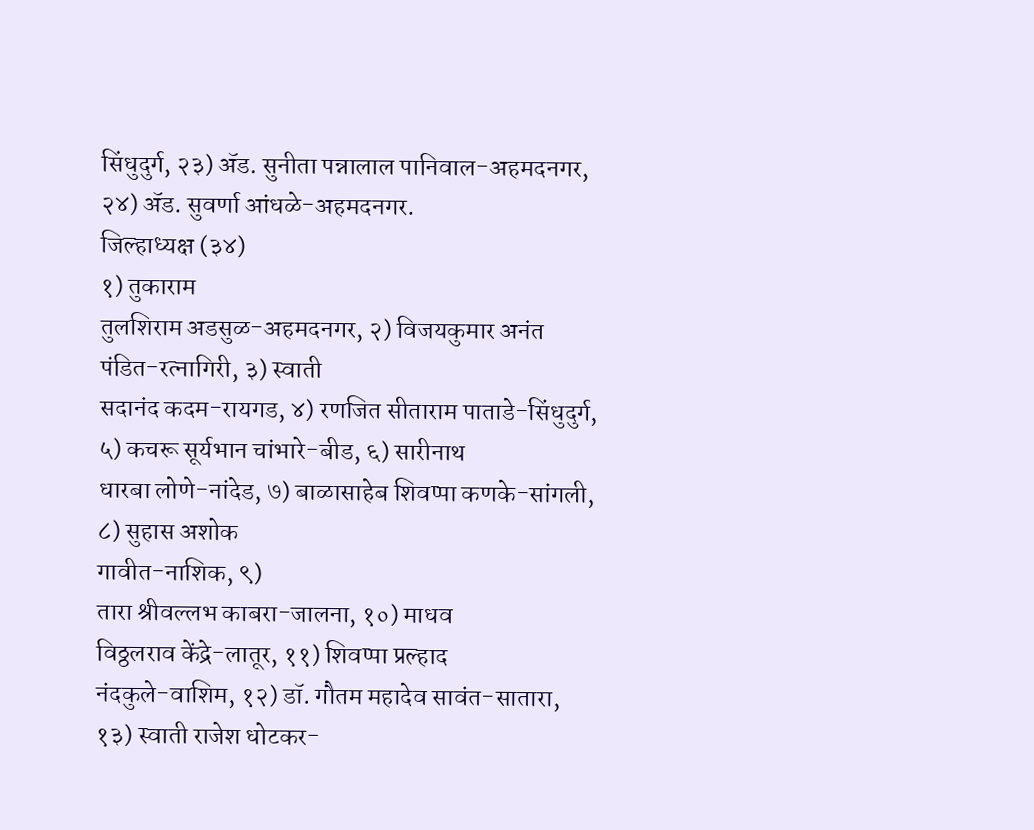सिंधुदुर्ग, २३) ॲड. सुनीता पन्नालाल पानिवाल-अहमदनगर, २४) ॲड. सुवर्णा आंधळे-अहमदनगर.
जिल्हाध्यक्ष (३४)
१) तुकाराम
तुलशिराम अडसुळ-अहमदनगर, २) विजयकुमार अनंत पंडित-रत्नागिरी, ३) स्वाती
सदानंद कदम-रायगड, ४) रणजित सीताराम पाताडे-सिंधुदुर्ग,
५) कचरू सूर्यभान चांभारे-बीड, ६) सारीनाथ
धारबा लोणे-नांदेड, ७) बाळासाहेब शिवप्पा कणके-सांगली, ८) सुहास अशोक
गावीत-नाशिक, ९)
तारा श्रीवल्लभ काबरा-जालना, १०) माधव
विठ्ठलराव केंद्रे-लातूर, ११) शिवप्पा प्रल्हाद
नंदकुले-वाशिम, १२) डॉ. गौतम महादेव सावंत-सातारा, १३) स्वाती राजेश धोटकर-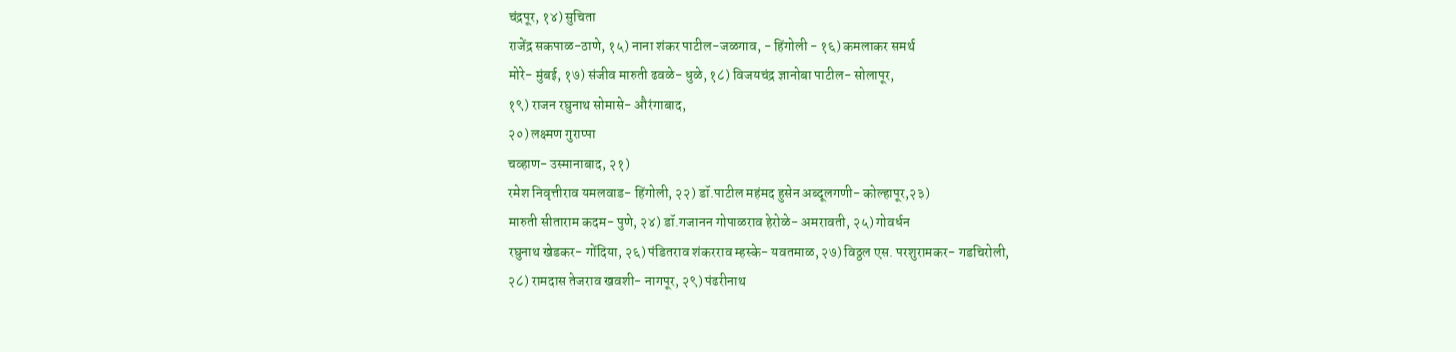चंद्रपूर, १४) सुचिता
राजेंद्र सकपाळ-ठाणे, १५) नाना शंकर पाटील-जळगाव, - हिंगोली - १६) कमलाकर समर्थ
मोरे- मुंबई, १७) संजीव मारुती ढवळे- धुळे, १८) विजयचंद्र ज्ञानोबा पाटील- सोलापूर,
१९) राजन रघुनाथ सोमासे- औरंगाबाद,
२०) लक्ष्मण गुराप्पा
चव्हाण- उस्मानाबाद, २१)
रमेश निवृत्तीराव यमलवाड- हिंगोली, २२) डॉ.पाटील महंमद हुसेन अब्दूलगणी- कोल्हापूर,२३)
मारुती सीताराम कदम- पुणे, २४) डॉ.गजानन गोपाळराव हेरोळे- अमरावती, २५) गोवर्धन
रघुनाथ खेडकर- गोंदिया, २६) पंडितराव शंकरराव म्हस्के- यवतमाळ, २७) विठ्ठल एस. परशुरामकर- गडचिरोली,
२८) रामदास तेजराव खवशी- नागपूर, २९) पंढरीनाथ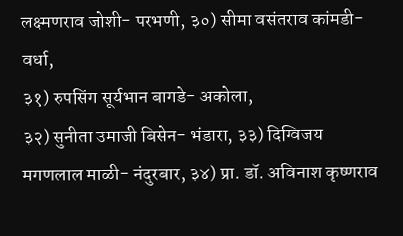लक्ष्मणराव जोशी- परभणी, ३०) सीमा वसंतराव कांमडी- वर्धा,
३१) रुपसिंग सूर्यभान बागडे- अकोला,
३२) सुनीता उमाजी बिसेन- भंडारा, ३३) दिग्विजय
मगणलाल माळी- नंदुरबार, ३४) प्रा. डॉ. अविनाश कृष्णराव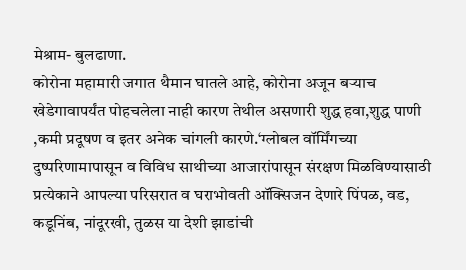मेश्राम- बुलढाणा.
कोरोना महामारी जगात थैमान घातले आहे, कोरोना अजून बऱ्याच खेडेगावापर्यंत पोहचलेला नाही कारण तेथील असणारी शुद्ध हवा,शुद्ध पाणी ,कमी प्रदूषण व इतर अनेक चांगली कारणे.‘ग्लोबल वॉर्मिंगच्या दुष्परिणामापासून व विविध साथीच्या आजारांपासून संरक्षण मिळविण्यासाठी प्रत्येकाने आपल्या परिसरात व घराभोवती ऑक्सिजन देणारे पिंपळ, वड, कडूनिंब, नांदूरखी, तुळस या देशी झाडांची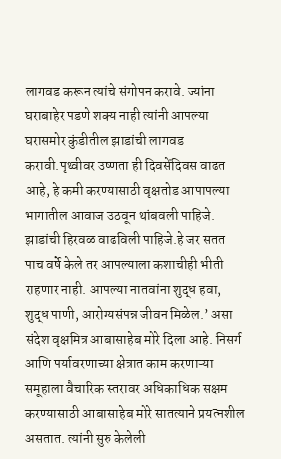लागवड करून त्यांचे संगोपन करावे. ज्यांना घराबाहेर पडणे शक्य नाही त्यांनी आपल्या घरासमोर कुंडीतील झाडांची लागवड करावी.पृथ्वीवर उष्णता ही दिवसेंदिवस वाढत आहे, हे कमी करण्यासाठी वृक्षतोड आपापल्या भागातील आवाज उठवून थांबवली पाहिजे. झाडांची हिरवळ वाढविली पाहिजे.हे जर सतत पाच वर्षे केले तर आपल्याला कशाचीही भीती राहणार नाही. आपल्या नातवांना शुद्ध हवा, शुद्ध पाणी, आरोग्यसंपन्न जीवन मिळेल.’ असा संदेश वृक्षमित्र आबासाहेब मोरे दिला आहे. निसर्ग आणि पर्यावरणाच्या क्षेत्रात काम करणाऱ्या समूहाला वैचारिक स्तरावर अधिकाधिक सक्षम करण्यासाठी आबासाहेब मोरे सातत्याने प्रयत्नशील असतात. त्यांनी सुरु केलेली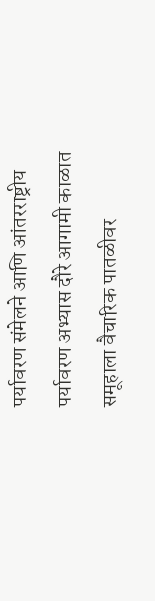पर्यावरण संमेलने आणि आंतरराष्ट्रीय पर्यावरण अभ्यास दौरे आगामी काळात समूहाला वैचारिक पातळीवर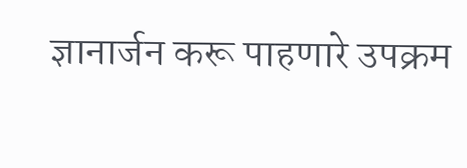ज्ञानार्जन करू पाहणारे उपक्रम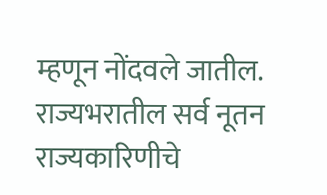म्हणून नोंदवले जातील. राज्यभरातील सर्व नूतन राज्यकारिणीचे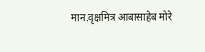मान.वृक्षमित्र आबासाहेब मोरे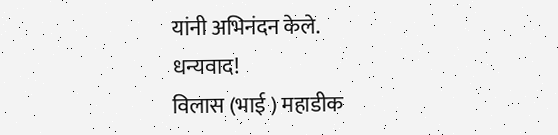यांनी अभिनंदन केले.
धन्यवाद!
विलास (भाई ) महाडीक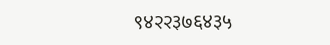९४२२३७६४३५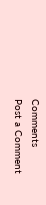Comments
Post a Comment